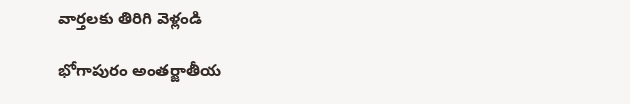వార్తలకు తిరిగి వెళ్లండి

భోగాపురం అంతర్జాతీయ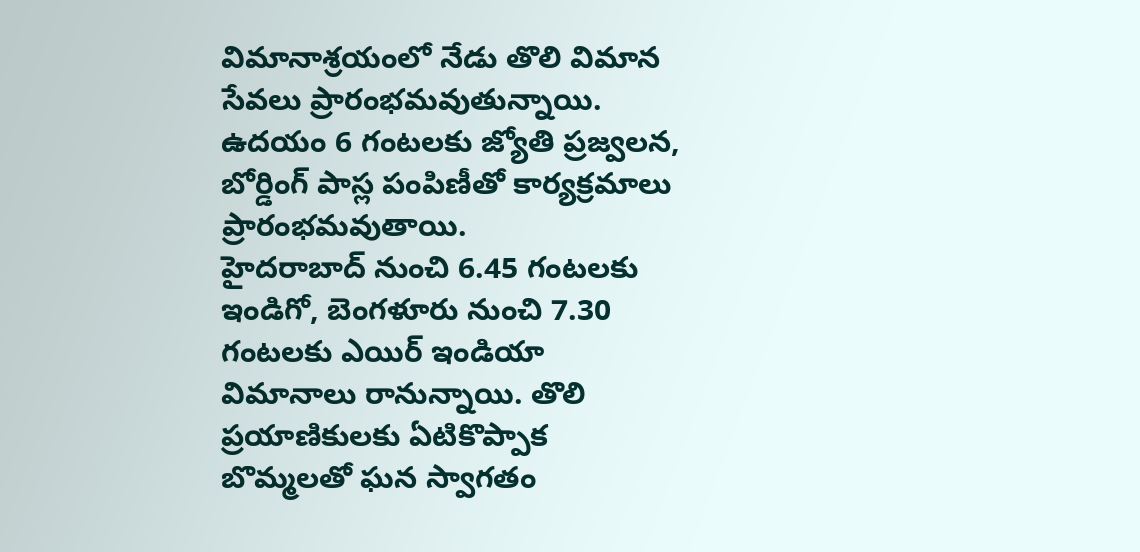విమానాశ్రయంలో నేడు తొలి విమాన సేవలు ప్రారంభమవుతున్నాయి. ఉదయం 6 గంటలకు జ్యోతి ప్రజ్వలన, బోర్డింగ్ పాస్ల పంపిణీతో కార్యక్రమాలు ప్రారంభమవుతాయి.
హైదరాబాద్ నుంచి 6.45 గంటలకు ఇండిగో, బెంగళూరు నుంచి 7.30 గంటలకు ఎయిర్ ఇండియా విమానాలు రానున్నాయి. తొలి ప్రయాణికులకు ఏటికొప్పాక బొమ్మలతో ఘన స్వాగతం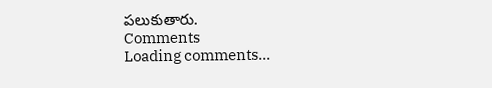పలుకుతారు.
Comments
Loading comments...